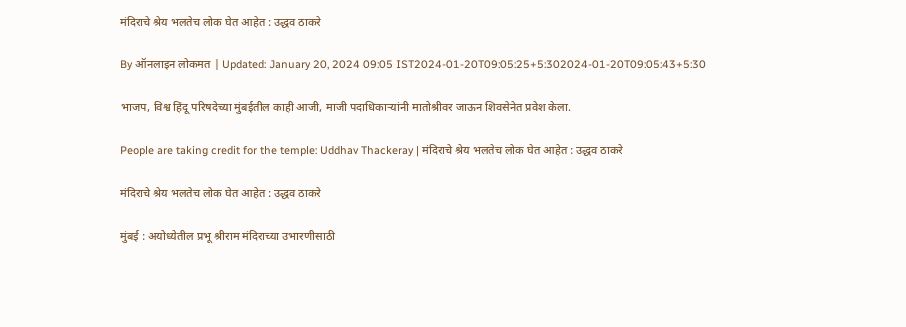मंदिराचे श्रेय भलतेच लोक घेत आहेत : उद्धव ठाकरे

By ऑनलाइन लोकमत | Updated: January 20, 2024 09:05 IST2024-01-20T09:05:25+5:302024-01-20T09:05:43+5:30

भाजप, विश्व हिंदू परिषदेच्या मुंबईतील काही आजी, माजी पदाधिकाऱ्यांनी मातोश्रीवर जाऊन शिवसेनेत प्रवेश केला.

People are taking credit for the temple: Uddhav Thackeray | मंदिराचे श्रेय भलतेच लोक घेत आहेत : उद्धव ठाकरे

मंदिराचे श्रेय भलतेच लोक घेत आहेत : उद्धव ठाकरे

मुंबई : अयोध्येतील प्रभू श्रीराम मंदिराच्या उभारणीसाठी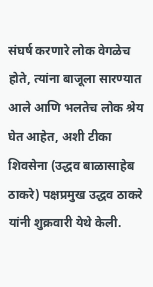संघर्ष करणारे लोक वेगळेच होते, त्यांना बाजूला सारण्यात आले आणि भलतेच लोक श्रेय घेत आहेत, अशी टीका शिवसेना (उद्धव बाळासाहेब ठाकरे) पक्षप्रमुख उद्धव ठाकरे यांनी शुक्रवारी येथे केली.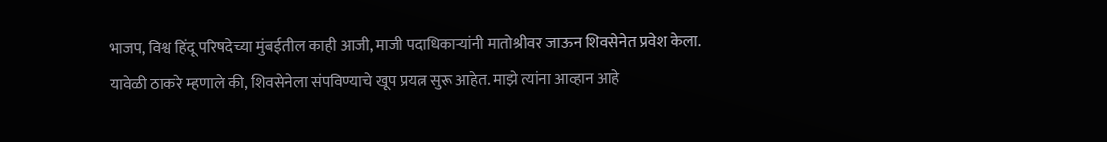भाजप, विश्व हिंदू परिषदेच्या मुंबईतील काही आजी, माजी पदाधिकाऱ्यांनी मातोश्रीवर जाऊन शिवसेनेत प्रवेश केला. यावेळी ठाकरे म्हणाले की, शिवसेनेला संपविण्याचे खूप प्रयत्न सुरू आहेत. माझे त्यांना आव्हान आहे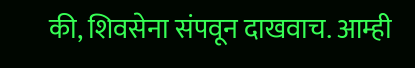की, शिवसेना संपवून दाखवाच. आम्ही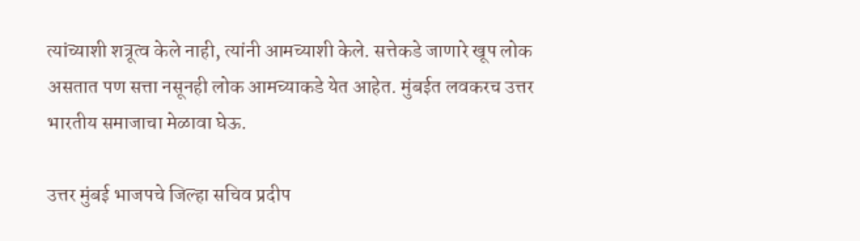त्यांच्याशी शत्रूत्व केले नाही, त्यांनी आमच्याशी केले. सत्तेकडे जाणारे खूप लोक असतात पण सत्ता नसूनही लोक आमच्याकडे येत आहेत. मुंबईत लवकरच उत्तर भारतीय समाजाचा मेळावा घेऊ.

उत्तर मुंबई भाजपचे जिल्हा सचिव प्रदीप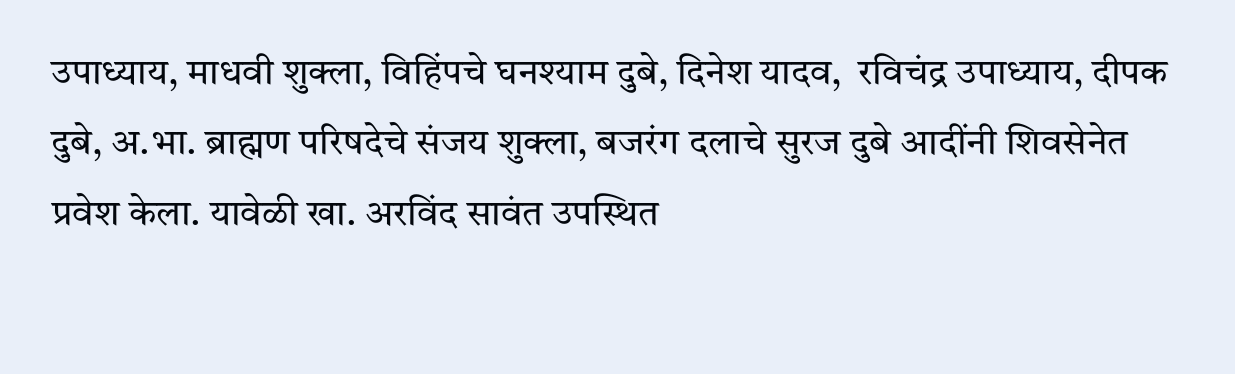उपाध्याय, माधवी शुक्ला, विहिंपचे घनश्याम दुबे, दिनेश यादव,  रविचंद्र उपाध्याय, दीपक दुबे, अ.भा. ब्राह्मण परिषदेचे संजय शुक्ला, बजरंग दलाचे सुरज दुबे आदींनी शिवसेनेत प्रवेश केला. यावेळी खा. अरविंद सावंत उपस्थित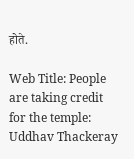होते.

Web Title: People are taking credit for the temple: Uddhav Thackeray